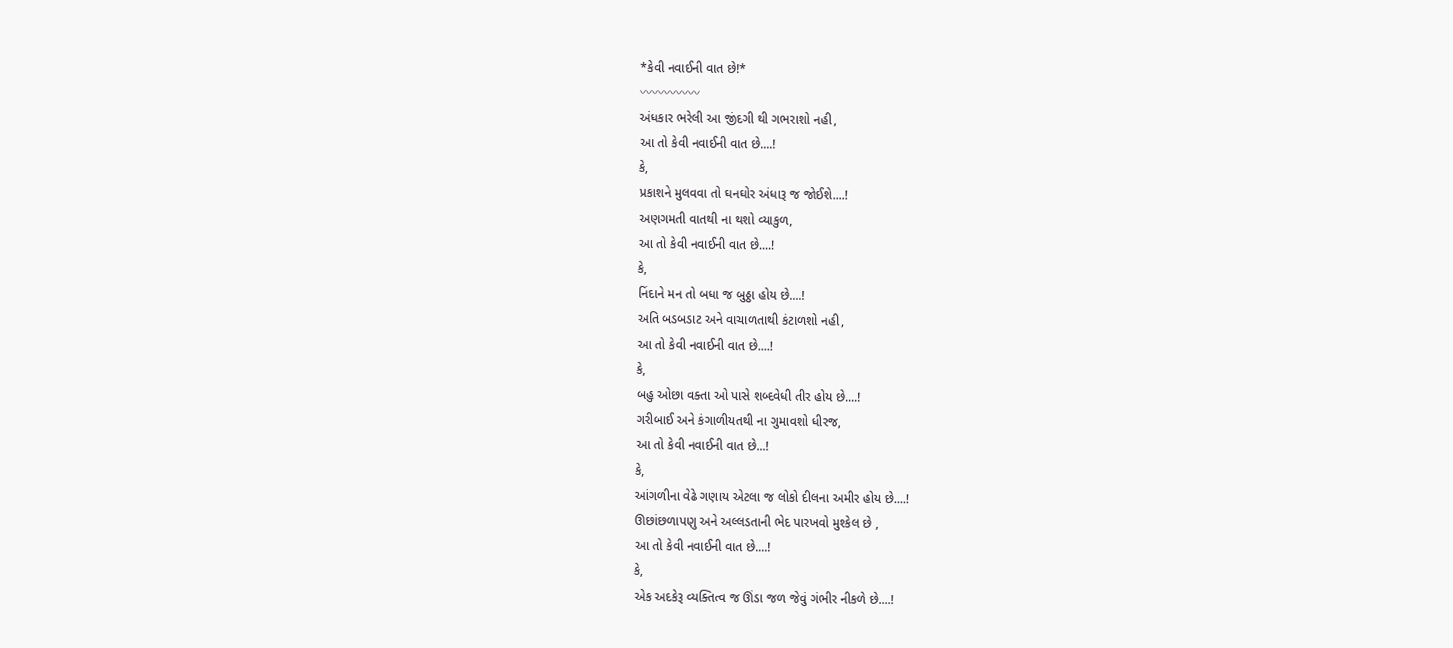*કેવી નવાઈની વાત છે!*
〰〰〰〰〰
અંધકાર ભરેલી આ જીંદગી થી ગભરાશો નહી,
આ તો કેવી નવાઈની વાત છે....!
કે,
પ્રકાશને મુલવવા તો ઘનઘોર અંધારૂ જ જોઈશે....!
અણગમતી વાતથી ના થશો વ્યાકુળ,
આ તો કેવી નવાઈની વાત છે....!
કે,
નિંદાને મન તો બધા જ બુઠ્ઠા હોય છે....!
અતિ બડબડાટ અને વાચાળતાથી કંટાળશો નહી,
આ તો કેવી નવાઈની વાત છે....!
કે,
બહુ ઓછા વક્તા ઓ પાસે શબ્દવેધી તીર હોય છે....!
ગરીબાઈ અને કંગાળીયતથી ના ગુમાવશો ધીરજ,
આ તો કેવી નવાઈની વાત છે...!
કે,
આંગળીના વેઢે ગણાય એટલા જ લોકો દીલના અમીર હોય છે....!
ઊછાંછળાપણુ અને અલ્લડતાની ભેદ પારખવો મુશ્કેલ છે ,
આ તો કેવી નવાઈની વાત છે....!
કે,
એક અદકેરૂ વ્યક્તિત્વ જ ઊંડા જળ જેવું ગંભીર નીકળે છે....!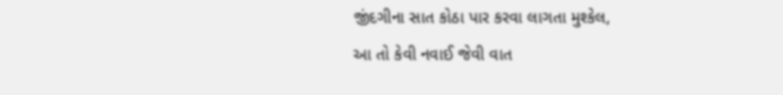જીંદગીના સાત કોઠા પાર કરવા લાગતા મુશ્કેલ,
આ તો કેવી નવાઈ જેવી વાત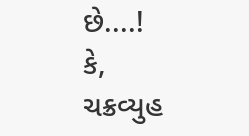છે....!
કે,
ચક્રવ્યુહ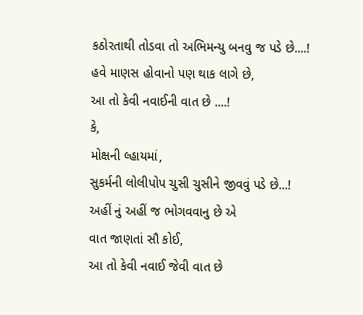કઠોરતાથી તોડવા તો અભિમન્યુ બનવુ જ પડે છે....!
હવે માણસ હોવાનો પણ થાક લાગે છે,
આ તો કેવી નવાઈની વાત છે ....!
કે,
મોક્ષની લ્હાયમાં,
સુકર્મની લોલીપોપ ચુસી ચુસીને જીવવું પડે છે...!
અહીં નું અહીં જ ભોગવવાનુ છે એ
વાત જાણતાં સૌ કોઈ,
આ તો કેવી નવાઈ જેવી વાત છે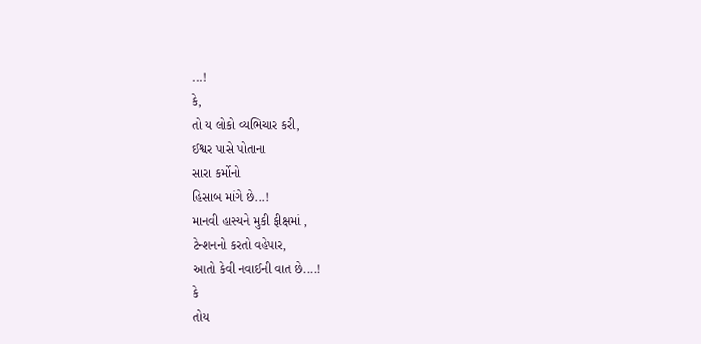...!
કે,
તો ય લોકો વ્યભિચાર કરી,
ઈશ્વર પાસે પોતાના
સારા કર્મોનો
હિસાબ માંગે છે...!
માનવી હાસ્યને મુકી ફીક્ષમાં ,
ટેન્શનનો કરતો વહેપાર,
આતો કેવી નવાઈની વાત છે....!
કે
તોય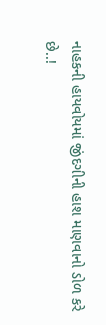નાહકની હાયવોયમાં જીંદગીની હાશ માણવાનો ડોળ કરે
છે..!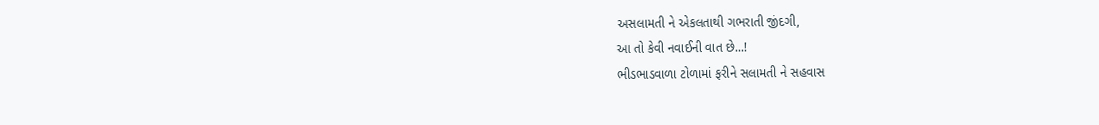અસલામતી ને એકલતાથી ગભરાતી જીંદગી,
આ તો કેવી નવાઈની વાત છે...!
ભીડભાડવાળા ટોળામાં ફરીને સલામતી ને સહવાસ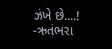ઝંખે છે....!
-ઋતંભરા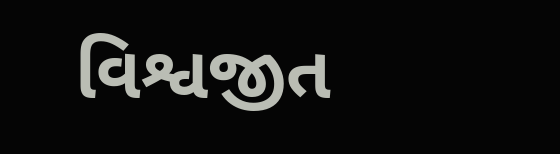વિશ્વજીત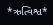*ઋત્વિશ્વ*